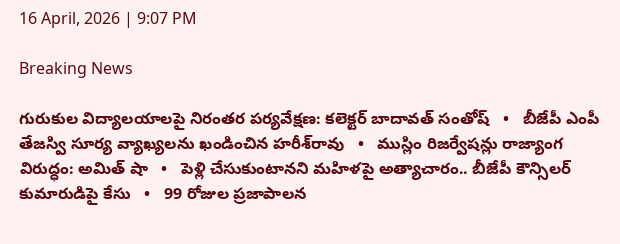16 April, 2026 | 9:07 PM

Breaking News

గురుకుల విద్యాలయాలపై నిరంతర పర్యవేక్షణ: కలెక్టర్ బాదావత్ సంతోష్   •   బీజేపీ ఎంపీ తేజస్వి సూర్య వ్యాఖ్యలను ఖండించిన హరీశ్‌రావు   •   ముస్లిం రిజర్వేషన్లు రాజ్యాంగ విరుద్ధం: అమిత్ షా   •   పెళ్లి చేసుకుంటానని మహిళపై అత్యాచారం.. బీజేపీ కౌన్సిలర్ కుమారుడిపై కేసు   •   99 రోజుల ప్రజాపాలన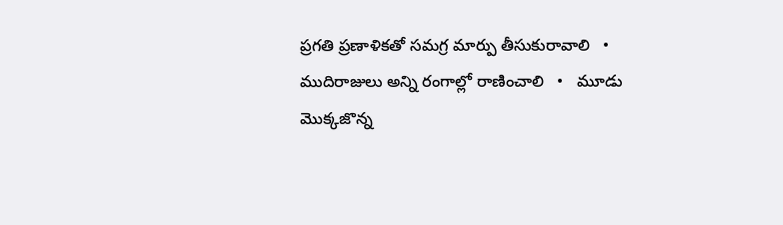ప్రగతి ప్రణాళికతో సమగ్ర మార్పు తీసుకురావాలి   •   ముదిరాజులు అన్ని రంగాల్లో రాణించాలి   •   మూడు మొక్కజొన్న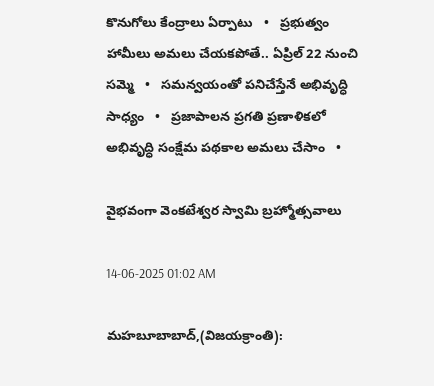కొనుగోలు కేంద్రాలు ఏర్పాటు   •   ప్రభుత్వం హామీలు అమలు చేయకపోతే.. ఏప్రిల్ 22 నుంచి సమ్మె   •   సమన్వయంతో పనిచేస్తేనే అభివృద్ధి సాధ్యం   •   ప్రజాపాలన ప్రగతి ప్రణాళికలో అభివృద్ధి సంక్షేమ పథకాల అమలు చేసాం   •

వైభవంగా వెంకటేశ్వర స్వామి బ్రహ్మోత్సవాలు

14-06-2025 01:02 AM

మహబూబాబాద్,(విజయక్రాంతి):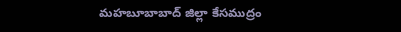మహబూబాబాద్ జిల్లా కేసముద్రం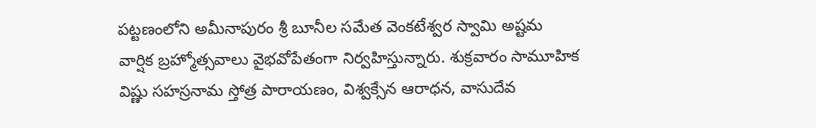పట్టణంలోని అమీనాపురం శ్రీ బూనీల సమేత వెంకటేశ్వర స్వామి అష్టమ వార్షిక బ్రహ్మోత్సవాలు వైభవోపేతంగా నిర్వహిస్తున్నారు. శుక్రవారం సామూహిక విష్ణు సహస్రనామ స్తోత్ర పారాయణం, విశ్వక్సేన ఆరాధన, వాసుదేవ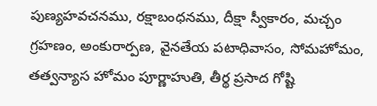పుణ్యహవచనము, రక్షాబంధనము, దీక్షా స్వీకారం, మచ్చం గ్రహణం, అంకురార్పణ, వైనతేయ పటాధివాసం, సోమహోమం, తత్వన్యాస హోమం పూర్ణాహుతి, తీర్థ ప్రసాద గోష్టి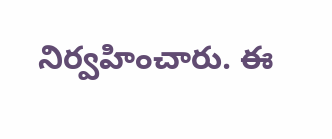నిర్వహించారు. ఈ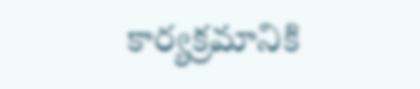కార్యక్రమానికి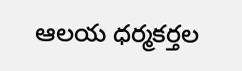ఆలయ ధర్మకర్తల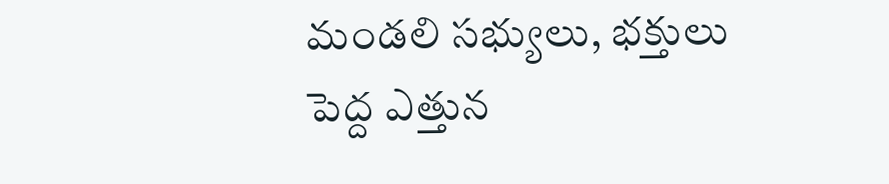మండలి సభ్యులు, భక్తులు పెద్ద ఎత్తున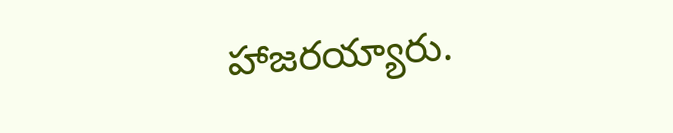హాజరయ్యారు.